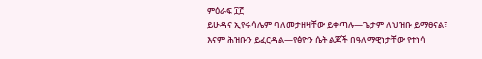ምዕራፍ ፲፫
ይሁዳና ኢየሩሳሌም ባለመታዘዛቸው ይቀጣሉ—ጌታም ለህዝቡ ይማፀናል፣ እናም ሕዝቡን ይፈርዳል—የፅዮን ሴት ልጆች በዓለማዊነታቸው የተነሳ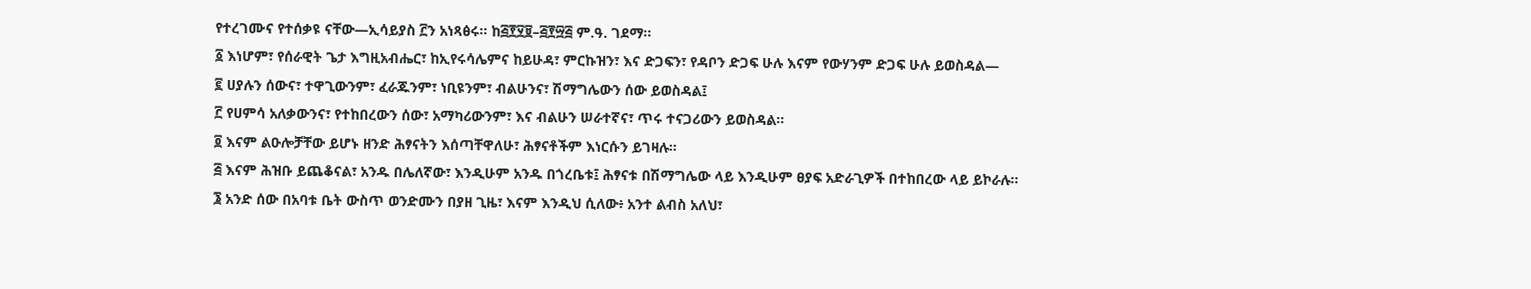የተረገሙና የተሰቃዩ ናቸው—ኢሳይያስ ፫ን አነጻፅሩ። ከ፭፻፶፱–፭፻፵፭ ም.ዓ. ገደማ።
፩ እነሆም፣ የሰራዊት ጌታ እግዚአብሔር፣ ከኢየሩሳሌምና ከይሁዳ፣ ምርኩዝን፣ እና ድጋፍን፣ የዳቦን ድጋፍ ሁሉ እናም የውሃንም ድጋፍ ሁሉ ይወስዳል—
፪ ሀያሉን ሰውና፣ ተዋጊውንም፣ ፈራጁንም፣ ነቢዩንም፣ ብልሁንና፣ ሽማግሌውን ሰው ይወስዳል፤
፫ የሀምሳ አለቃውንና፣ የተከበረውን ሰው፣ አማካሪውንም፣ እና ብልሁን ሠራተኛና፣ ጥሩ ተናጋሪውን ይወስዳል።
፬ እናም ልዑሎቻቸው ይሆኑ ዘንድ ሕፃናትን እሰጣቸዋለሁ፣ ሕፃናቶችም እነርሱን ይገዛሉ።
፭ እናም ሕዝቡ ይጨቆናል፣ አንዱ በሌለኛው፣ እንዲሁም አንዱ በጎረቤቱ፤ ሕፃናቱ በሽማግሌው ላይ እንዲሁም ፀያፍ አድራጊዎች በተከበረው ላይ ይኮራሉ።
፮ አንድ ሰው በአባቱ ቤት ውስጥ ወንድሙን በያዘ ጊዜ፣ እናም እንዲህ ሲለው፥ አንተ ልብስ አለህ፣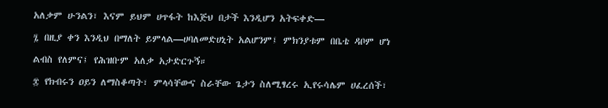አለቃም ሁንልን፣ እናም ይህም ሀጥፋት ከእጅህ በታች እንዲሆን አትፍቀድ—
፯ በዚያ ቀን እንዲህ በማለት ይምላል—ሀባለመድሀኒት አልሆንም፤ ምክንያቱም በቤቴ ዳቦም ሆነ ልብስ የለምና፤ የሕዝቡም አለቃ አታድርጉኝ።
፰ የክብሩን ዐይን ለማስቆጣት፣ ምላሳቸውና ስራቸው ጌታን ስለሚፃረሩ ኢየሩሳሌም ሀፈረሰች፣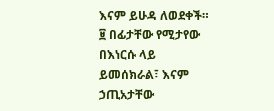እናም ይሁዳ ለወደቀች።
፱ በፊታቸው የሚታየው በእነርሱ ላይ ይመሰክራል፣ እናም ኃጢአታቸው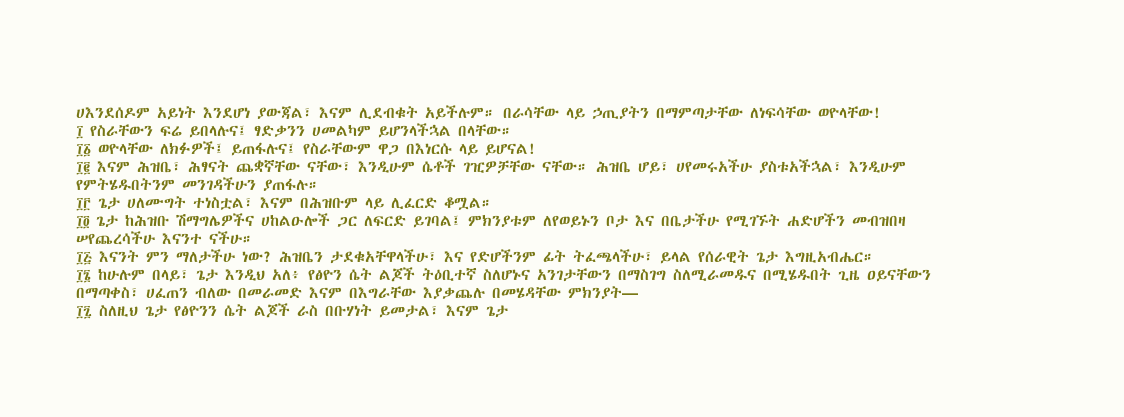ሀእንደሰዶም አይነት እንደሆነ ያውጃል፣ እናም ሊደብቁት አይችሉም። በራሳቸው ላይ ኃጢያትን በማምጣታቸው ለነፍሳቸው ወዮላቸው!
፲ የስራቸውን ፍሬ ይበላሉና፤ ፃድቃንን ሀመልካም ይሆንላችኋል በላቸው።
፲፩ ወዮላቸው ለክፉዎች፤ ይጠፋሉና፤ የስራቸውም ዋጋ በእነርሱ ላይ ይሆናል!
፲፪ እናም ሕዝቤ፣ ሕፃናት ጨቋኛቸው ናቸው፣ እንዲሁም ሴቶች ገዢዎቻቸው ናቸው። ሕዝቤ ሆይ፣ ሀየመሩአችሁ ያስቱአችኋል፣ እንዲሁም የምትሄዱበትንም መንገዳችሁን ያጠፋሉ።
፲፫ ጌታ ሀለሙግት ተነስቷል፣ እናም በሕዝቡም ላይ ሊፈርድ ቆሟል።
፲፬ ጌታ ከሕዝቡ ሽማግሌዎችና ሀከልዑሎች ጋር ለፍርድ ይገባል፤ ምክንያቱም ለየወይኑን ቦታ እና በቤታችሁ የሚገኙት ሐድሆችን መብዝበዛ ሠየጨረሳችሁ እናንተ ናችሁ።
፲፭ እናንት ምን ማለታችሁ ነው? ሕዝቤን ታደቁአቸዋላችሁ፣ እና የድሆችንም ፊት ትፈጫላችሁ፣ ይላል የሰራዊት ጌታ እግዚአብሔር።
፲፮ ከሁሉም በላይ፣ ጌታ እንዲህ አለ፥ የፅዮን ሴት ልጆች ትዕቢተኛ ስለሆኑና አንገታቸውን በማስገግ ስለሚራመዱና በሚሄዱበት ጊዜ ዐይናቸውን በማጣቀስ፣ ሀፈጠን ብለው በመራመድ እናም በእግራቸው እያቃጨሉ በመሄዳቸው ምክንያት—
፲፯ ስለዚህ ጌታ የፅዮንን ሴት ልጆች ራስ በቡሃነት ይመታል፣ እናም ጌታ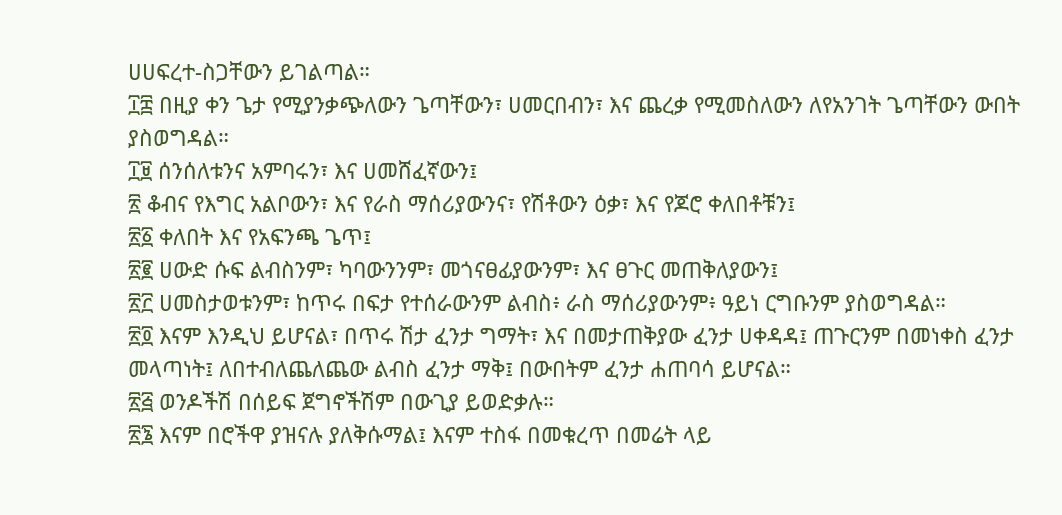ሀሀፍረተ-ስጋቸውን ይገልጣል።
፲፰ በዚያ ቀን ጌታ የሚያንቃጭለውን ጌጣቸውን፣ ሀመርበብን፣ እና ጨረቃ የሚመስለውን ለየአንገት ጌጣቸውን ውበት ያስወግዳል።
፲፱ ሰንሰለቱንና አምባሩን፣ እና ሀመሸፈኛውን፤
፳ ቆብና የእግር አልቦውን፣ እና የራስ ማሰሪያውንና፣ የሽቶውን ዕቃ፣ እና የጆሮ ቀለበቶቹን፤
፳፩ ቀለበት እና የአፍንጫ ጌጥ፤
፳፪ ሀውድ ሱፍ ልብስንም፣ ካባውንንም፣ መጎናፀፊያውንም፣ እና ፀጉር መጠቅለያውን፤
፳፫ ሀመስታወቱንም፣ ከጥሩ በፍታ የተሰራውንም ልብስ፥ ራስ ማሰሪያውንም፥ ዓይነ ርግቡንም ያስወግዳል።
፳፬ እናም እንዲህ ይሆናል፣ በጥሩ ሽታ ፈንታ ግማት፣ እና በመታጠቅያው ፈንታ ሀቀዳዳ፤ ጠጉርንም በመነቀስ ፈንታ መላጣነት፤ ለበተብለጨለጨው ልብስ ፈንታ ማቅ፤ በውበትም ፈንታ ሐጠባሳ ይሆናል።
፳፭ ወንዶችሽ በሰይፍ ጀግኖችሽም በውጊያ ይወድቃሉ።
፳፮ እናም በሮችዋ ያዝናሉ ያለቅሱማል፤ እናም ተስፋ በመቁረጥ በመሬት ላይ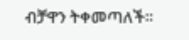ብቻዋን ትቀመጣለች።